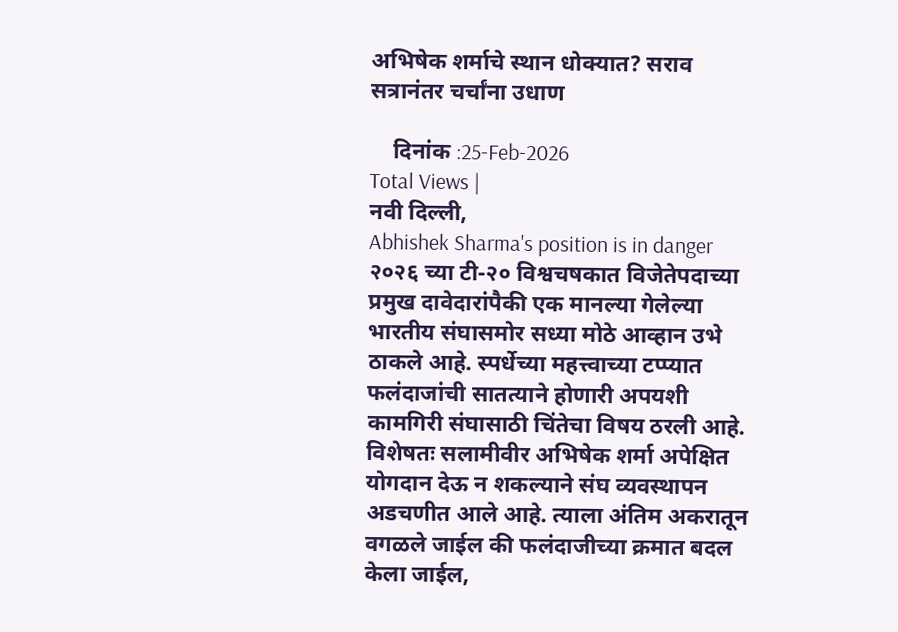अभिषेक शर्माचे स्थान धोक्यात? सराव सत्रानंतर चर्चांना उधाण

    दिनांक :25-Feb-2026
Total Views |
नवी दिल्ली,
Abhishek Sharma's position is in danger २०२६ च्या टी-२० विश्वचषकात विजेतेपदाच्या प्रमुख दावेदारांपैकी एक मानल्या गेलेल्या भारतीय संघासमोर सध्या मोठे आव्हान उभे ठाकले आहे. स्पर्धेच्या महत्त्वाच्या टप्प्यात फलंदाजांची सातत्याने होणारी अपयशी कामगिरी संघासाठी चिंतेचा विषय ठरली आहे. विशेषतः सलामीवीर अभिषेक शर्मा अपेक्षित योगदान देऊ न शकल्याने संघ व्यवस्थापन अडचणीत आले आहे. त्याला अंतिम अकरातून वगळले जाईल की फलंदाजीच्या क्रमात बदल केला जाईल,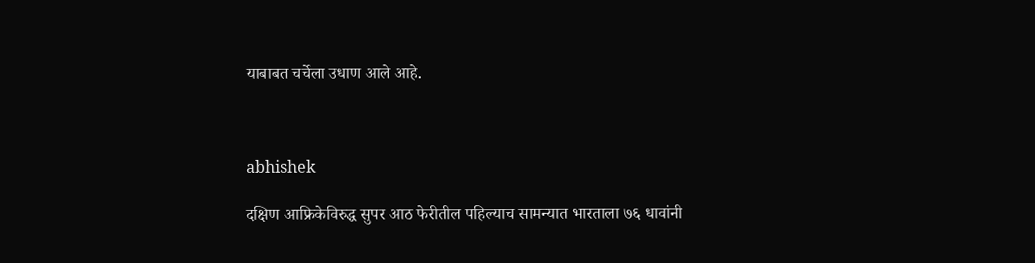याबाबत चर्चेला उधाण आले आहे.



abhishek

दक्षिण आफ्रिकेविरुद्ध सुपर आठ फेरीतील पहिल्याच सामन्यात भारताला ७६ धावांनी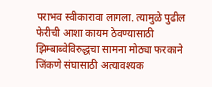पराभव स्वीकारावा लागला. त्यामुळे पुढील फेरीची आशा कायम ठेवण्यासाठी झिम्बाब्वेविरुद्धचा सामना मोठ्या फरकाने जिंकणे संघासाठी अत्यावश्यक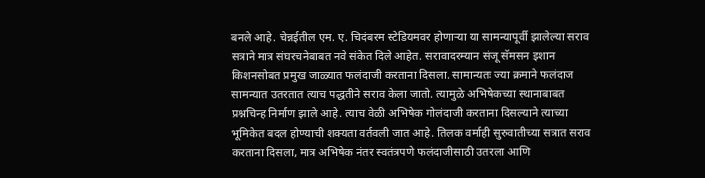बनले आहे. चेन्नईतील एम. ए. चिदंबरम स्टेडियमवर होणाऱ्या या सामन्यापूर्वी झालेल्या सराव सत्राने मात्र संघरचनेबाबत नवे संकेत दिले आहेत. सरावादरम्यान संजू सॅमसन इशान किशनसोबत प्रमुख जाळ्यात फलंदाजी करताना दिसला. सामान्यतः ज्या क्रमाने फलंदाज सामन्यात उतरतात त्याच पद्धतीने सराव केला जातो. त्यामुळे अभिषेकच्या स्थानाबाबत प्रश्नचिन्ह निर्माण झाले आहे. त्याच वेळी अभिषेक गोलंदाजी करताना दिसल्याने त्याच्या भूमिकेत बदल होण्याची शक्यता वर्तवली जात आहे. तिलक वर्माही सुरुवातीच्या सत्रात सराव करताना दिसला, मात्र अभिषेक नंतर स्वतंत्रपणे फलंदाजीसाठी उतरला आणि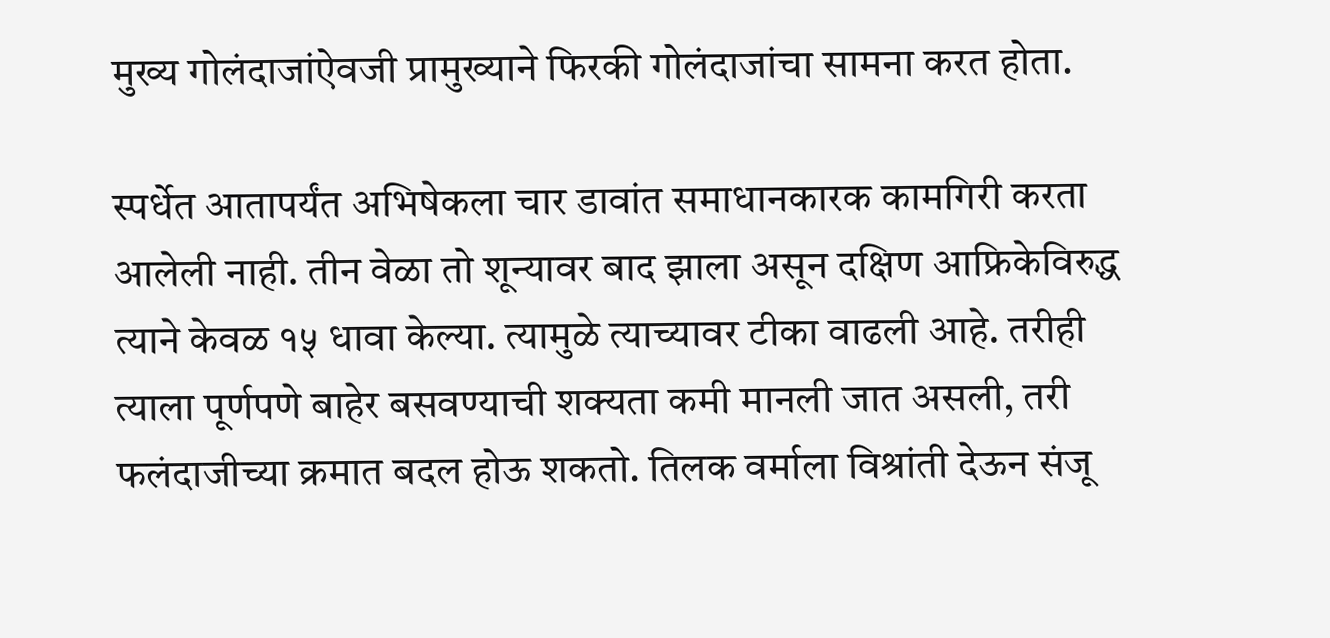मुख्य गोलंदाजांऐवजी प्रामुख्याने फिरकी गोलंदाजांचा सामना करत होता.

स्पर्धेत आतापर्यंत अभिषेकला चार डावांत समाधानकारक कामगिरी करता आलेली नाही. तीन वेळा तो शून्यावर बाद झाला असून दक्षिण आफ्रिकेविरुद्ध त्याने केवळ १५ धावा केल्या. त्यामुळे त्याच्यावर टीका वाढली आहे. तरीही त्याला पूर्णपणे बाहेर बसवण्याची शक्यता कमी मानली जात असली, तरी फलंदाजीच्या क्रमात बदल होऊ शकतो. तिलक वर्माला विश्रांती देऊन संजू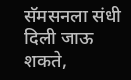सॅमसनला संधी दिली जाऊ शकते,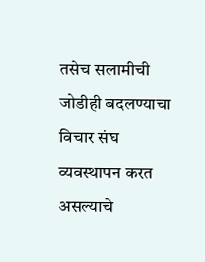तसेच सलामीची जोडीही बदलण्याचा विचार संघ व्यवस्थापन करत असल्याचे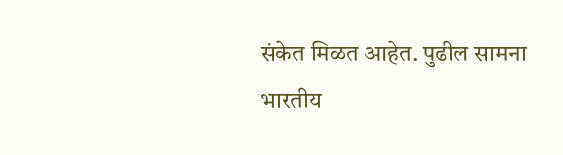संकेत मिळत आहेत. पुढील सामना भारतीय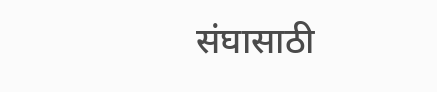संघासाठी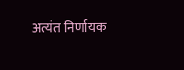अत्यंत निर्णायक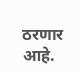ठरणार आहे.